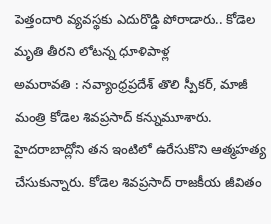పెత్తందారి వ్యవస్థకు ఎదురొడ్డి పోరాడారు.. కోడెల మృతి తీరని లోటన్న ధూళిపాళ్ల
అమరావతి : నవ్యాంధ్రప్రదేశ్ తొలి స్పీకర్, మాజీ మంత్రి కోడెల శివప్రసాద్ కన్నుమూశారు. హైదరాబాద్లోని తన ఇంటిలో ఉరేసుకొని ఆత్మహత్య చేసుకున్నారు. కోడెల శివప్రసాద్ రాజకీయ జీవితం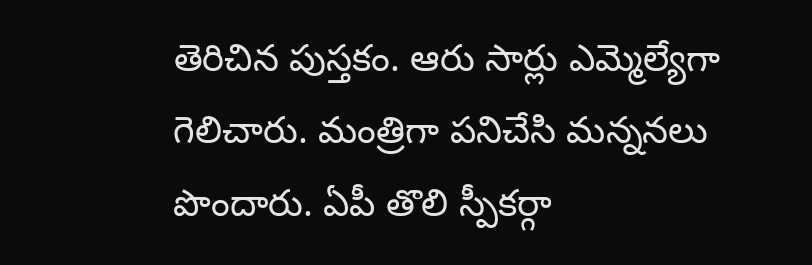తెరిచిన పుస్తకం. ఆరు సార్లు ఎమ్మెల్యేగా గెలిచారు. మంత్రిగా పనిచేసి మన్ననలు పొందారు. ఏపీ తొలి స్పీకర్గా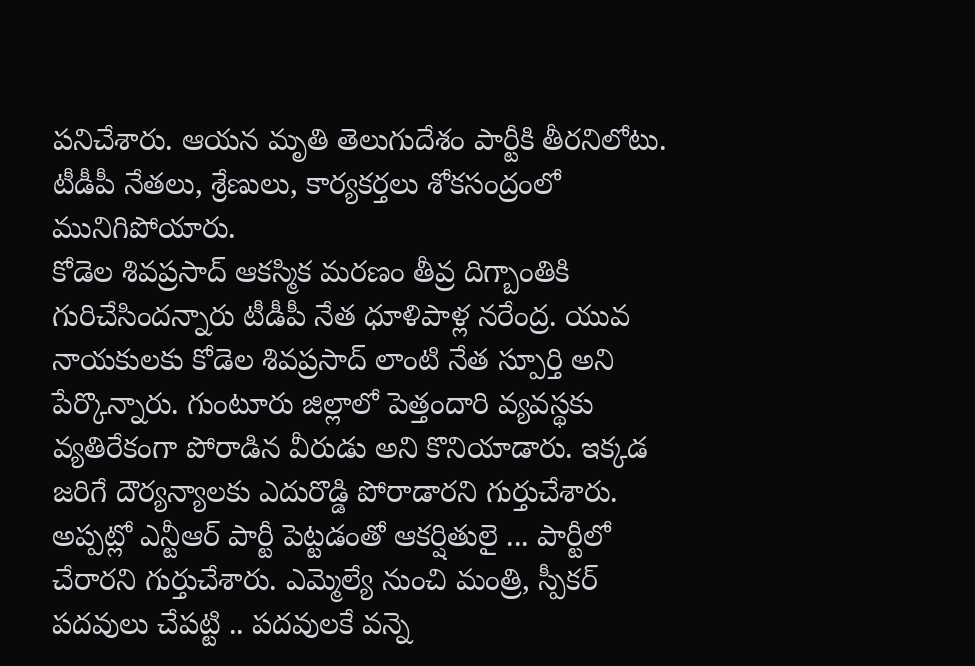పనిచేశారు. ఆయన మృతి తెలుగుదేశం పార్టీకి తీరనిలోటు. టీడీపీ నేతలు, శ్రేణులు, కార్యకర్తలు శోకసంద్రంలో మునిగిపోయారు.
కోడెల శివప్రసాద్ ఆకస్మిక మరణం తీవ్ర దిగ్బాంతికి గురిచేసిందన్నారు టీడీపీ నేత ధూళిపాళ్ల నరేంద్ర. యువ నాయకులకు కోడెల శివప్రసాద్ లాంటి నేత స్పూర్తి అని పేర్కొన్నారు. గుంటూరు జిల్లాలో పెత్తందారి వ్యవస్థకు వ్యతిరేకంగా పోరాడిన వీరుడు అని కొనియాడారు. ఇక్కడ జరిగే దౌర్యన్యాలకు ఎదురొడ్డి పోరాడారని గుర్తుచేశారు. అప్పట్లో ఎన్టీఆర్ పార్టీ పెట్టడంతో ఆకర్షితులై ... పార్టీలో చేరారని గుర్తుచేశారు. ఎమ్మెల్యే నుంచి మంత్రి, స్పీకర్ పదవులు చేపట్టి .. పదవులకే వన్నె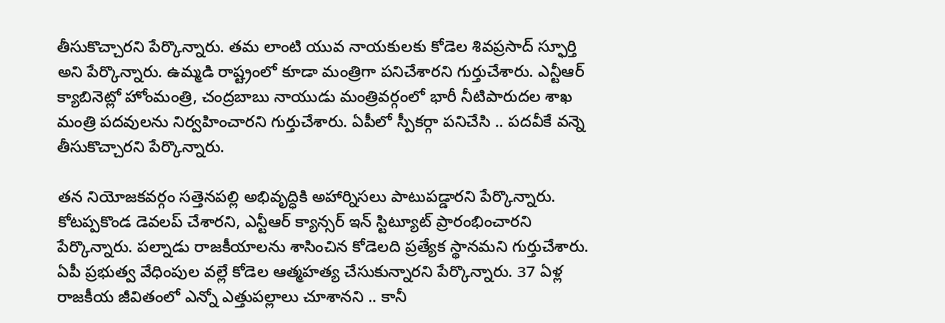తీసుకొచ్చారని పేర్కొన్నారు. తమ లాంటి యువ నాయకులకు కోడెల శివప్రసాద్ స్ఫూర్తి అని పేర్కొన్నారు. ఉమ్మడి రాష్ట్రంలో కూడా మంత్రిగా పనిచేశారని గుర్తుచేశారు. ఎన్టీఆర్ క్యాబినెట్లో హోంమంత్రి, చంద్రబాబు నాయుడు మంత్రివర్గంలో భారీ నీటిపారుదల శాఖ మంత్రి పదవులను నిర్వహించారని గుర్తుచేశారు. ఏపీలో స్పీకర్గా పనిచేసి .. పదవీకే వన్నె తీసుకొచ్చారని పేర్కొన్నారు.

తన నియోజకవర్గం సత్తెనపల్లి అభివృద్ధికి అహార్నిసలు పాటుపడ్డారని పేర్కొన్నారు. కోటప్పకొండ డెవలప్ చేశారని, ఎన్టీఆర్ క్యాన్సర్ ఇన్ స్టిట్యూట్ ప్రారంభించారని పేర్కొన్నారు. పల్నాడు రాజకీయాలను శాసించిన కోడెలది ప్రత్యేక స్థానమని గుర్తుచేశారు. ఏపీ ప్రభుత్వ వేధింపుల వల్లే కోడెల ఆత్మహత్య చేసుకున్నారని పేర్కొన్నారు. 37 ఏళ్ల రాజకీయ జీవితంలో ఎన్నో ఎత్తుపల్లాలు చూశానని .. కానీ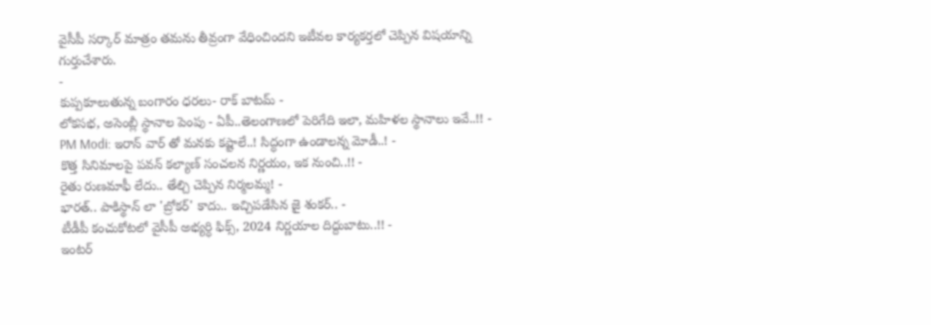వైసీపీ సర్కార్ మాత్రం తమను తీవ్రంగా వేధించిందని ఇటీవల కార్యకర్తలో చెప్పిన విషయాన్ని గుర్తుచేశారు.
-
కుప్పకూలుతున్న బంగారం ధరలు- రాక్ బాటమ్ -
లోకసభ, అసెంబ్లీ స్థానాల పెంపు - ఏపీ..తెలంగాణలో పెరిగేది ఇలా, మహిళల స్థానాలు ఇవే..!! -
PM Modi: ఇరాన్ వార్ తో మనకు కష్టాలే..! సిద్ధంగా ఉండాలన్న మోడీ..! -
కొత్త సినిమాలపై పవన్ కల్యాణ్ సంచలన నిర్ణయం, ఇక నుంచి..!! -
రైతు రుణమాఫీ లేదు.. తేల్చి చెప్పిన నిర్మలమ్మ! -
భారత్.. పాకిస్థాన్ లా 'బ్రోకర్' కాదు.. ఇచ్చిపడేసిన జై శంకర్.. -
టీడీపీ కంచుకోటలో వైసీపీ అభ్యర్ధి ఫిక్స్, 2024 నిర్ణయాల దిద్దుబాటు..!! -
ఇంటర్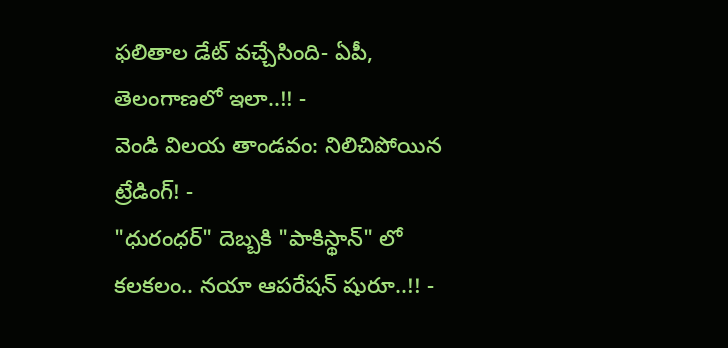ఫలితాల డేట్ వచ్చేసింది- ఏపీ, తెలంగాణలో ఇలా..!! -
వెండి విలయ తాండవం: నిలిచిపోయిన ట్రేడింగ్! -
"ధురంధర్" దెబ్బకి "పాకిస్థాన్" లో కలకలం.. నయా ఆపరేషన్ షురూ..!! -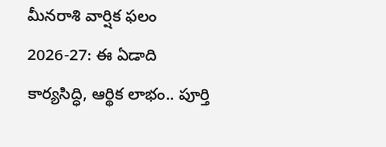మీనరాశి వార్షిక ఫలం 2026-27: ఈ ఏడాది కార్యసిద్ధి, ఆర్థిక లాభం.. పూర్తి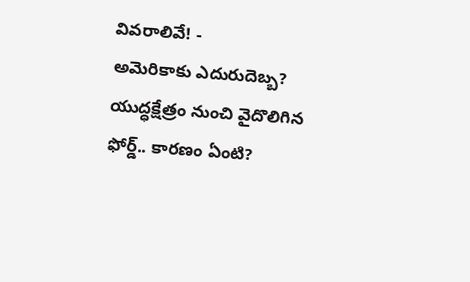వివరాలివే! -
అమెరికాకు ఎదురుదెబ్బ? యుద్ధక్షేత్రం నుంచి వైదొలిగిన ఫోర్డ్.. కారణం ఏంటి?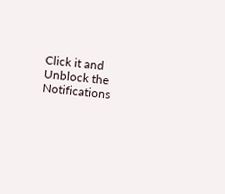Click it and Unblock the Notifications